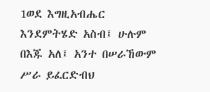1ወደ እግዚአብሔር እንደምትሄድ አስብ፤ ሁሉም በእጁ አለ፤ አንተ በሠራኸውም ሥራ ይፈርድብህ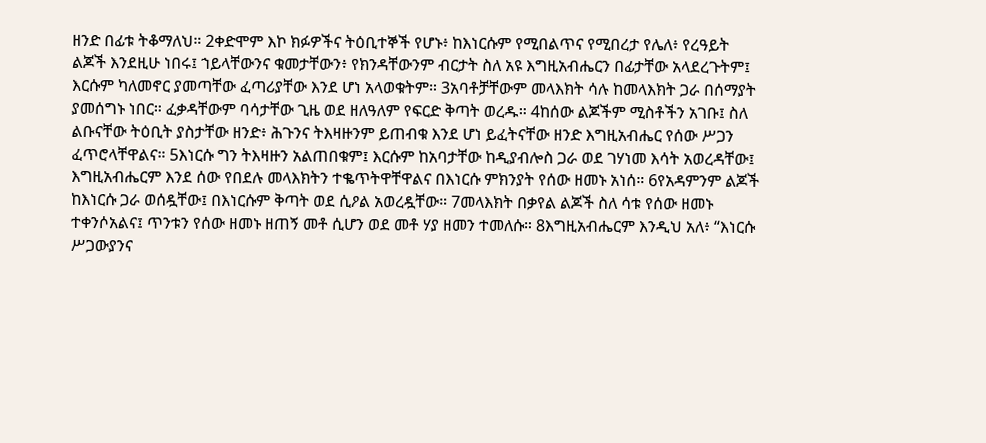ዘንድ በፊቱ ትቆማለህ። 2ቀድሞም እኮ ክፉዎችና ትዕቢተኞች የሆኑ፥ ከእነርሱም የሚበልጥና የሚበረታ የሌለ፥ የረዓይት ልጆች እንደዚሁ ነበሩ፤ ኀይላቸውንና ቁመታቸውን፥ የክንዳቸውንም ብርታት ስለ አዩ እግዚአብሔርን በፊታቸው አላደረጉትም፤ እርሱም ካለመኖር ያመጣቸው ፈጣሪያቸው እንደ ሆነ አላወቁትም። 3አባቶቻቸውም መላእክት ሳሉ ከመላእክት ጋራ በሰማያት ያመሰግኑ ነበር። ፈቃዳቸውም ባሳታቸው ጊዜ ወደ ዘለዓለም የፍርድ ቅጣት ወረዱ። 4ከሰው ልጆችም ሚስቶችን አገቡ፤ ስለ ልቡናቸው ትዕቢት ያስታቸው ዘንድ፥ ሕጉንና ትእዛዙንም ይጠብቁ እንደ ሆነ ይፈትናቸው ዘንድ እግዚአብሔር የሰው ሥጋን ፈጥሮላቸዋልና። 5እነርሱ ግን ትእዛዙን አልጠበቁም፤ እርሱም ከአባታቸው ከዲያብሎስ ጋራ ወደ ገሃነመ እሳት አወረዳቸው፤ እግዚአብሔርም እንደ ሰው የበደሉ መላእክትን ተቈጥትዋቸዋልና በእነርሱ ምክንያት የሰው ዘመኑ አነሰ። 6የአዳምንም ልጆች ከእነርሱ ጋራ ወሰዷቸው፤ በእነርሱም ቅጣት ወደ ሲዖል አወረዷቸው። 7መላእክት በቃየል ልጆች ስለ ሳቱ የሰው ዘመኑ ተቀንሶአልና፤ ጥንቱን የሰው ዘመኑ ዘጠኝ መቶ ሲሆን ወደ መቶ ሃያ ዘመን ተመለሱ። 8እግዚአብሔርም እንዲህ አለ፥ “እነርሱ ሥጋውያንና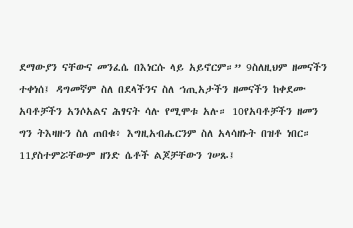ደማውያን ናቸውና መንፈሴ በእነርሱ ላይ አይኖርም።” 9ስለዚህም ዘመናችን ተቀነሰ፤ ዳግመኛም ስለ በደላችንና ስለ ኀጢአታችን ዘመናችን ከቀደሙ አባቶቻችን አንሶአልና ሕፃናት ሳሉ የሚሞቱ አሉ። 10የአባቶቻችን ዘመን ግን ትእዛዙን ስለ ጠበቁ፥ እግዚአብሔርንም ስለ አላሳዘኑት በዝቶ ነበር። 11ያስተምሯቸውም ዘንድ ሴቶች ልጆቻቸውን ገሠጹ፤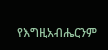የእግዚአብሔርንም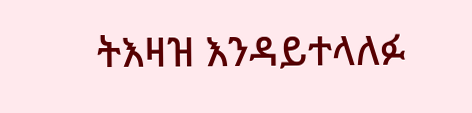ትእዛዝ እንዳይተላለፉ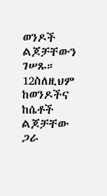ወንዶች ልጆቻቸውን ገሠጹ። 12ስለዚህም ከወንዶችና ከሴቶች ልጆቻቸው ጋራ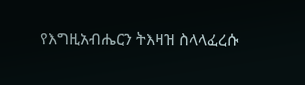የእግዚአብሔርን ትእዛዝ ስላላፈረሱ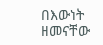በእውነት ዘመናቸው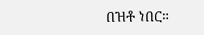በዝቶ ነበር።